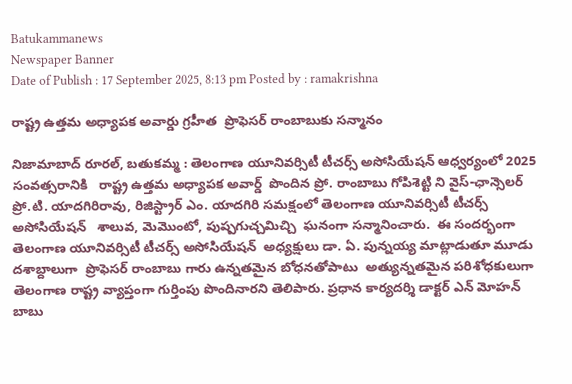Batukammanews
Newspaper Banner
Date of Publish : 17 September 2025, 8:13 pm Posted by : ramakrishna

రాష్ట్ర ఉత్తమ అధ్యాపక అవార్డు గ్రహీత  ప్రొఫెసర్ రాంబాబుకు సన్మానం

నిజామాబాద్ రూరల్, బతుకమ్మ : తెలంగాణ యూనివర్సిటీ టీచర్స్ అసోసియేషన్ ఆధ్వర్యంలో 2025 సంవత్సరానికి   రాష్ట్ర ఉత్తమ అధ్యాపక అవార్డ్  పొందిన ప్రో. రాంబాబు గోపిశెట్టి ని వైస్-ఛాన్సెలర్ ప్రో.టి. యాదగిరిరావు, రిజిస్ట్రార్ ఎం. యాదగిరి సమక్షంలో తెలంగాణ యూనివర్సిటీ టీచర్స్ అసోసియేషన్   శాలువ, మెమొంటో, పుష్పగుచ్చమిచ్చి  ఘనంగా సన్మానించారు.  ఈ సందర్భంగా తెలంగాణ యూనివర్సిటీ టీచర్స్ అసోసియేషన్  అధ్యక్షులు డా. ఏ. పున్నయ్య మాట్లాడుతూ మూడు దశాబ్దాలుగా  ప్రొఫెసర్ రాంబాబు గారు ఉన్నతమైన బోధనతోపాటు  అత్యున్నతమైన పరిశోధకులుగా  తెలంగాణ రాష్ట్ర వ్యాప్తంగా గుర్తింపు పొందినారని తెలిపారు. ప్రధాన కార్యదర్శి డాక్టర్ ఎన్ మోహన్ బాబు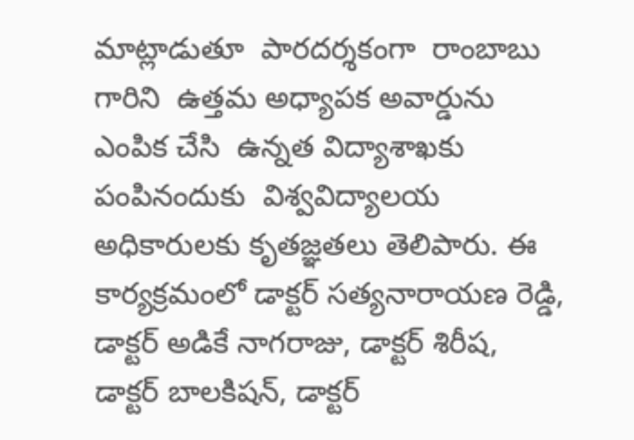మాట్లాడుతూ  పారదర్శకంగా  రాంబాబు గారిని  ఉత్తమ అధ్యాపక అవార్డును ఎంపిక చేసి  ఉన్నత విద్యాశాఖకు పంపినందుకు  విశ్వవిద్యాలయ అధికారులకు కృతజ్ఞతలు తెలిపారు. ఈ కార్యక్రమంలో డాక్టర్ సత్యనారాయణ రెడ్డి, డాక్టర్ అడికే నాగరాజు, డాక్టర్ శిరీష, డాక్టర్ బాలకిషన్, డాక్టర్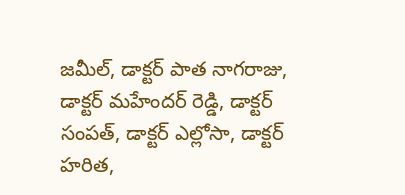జమీల్, డాక్టర్ పాత నాగరాజు, డాక్టర్ మహేందర్ రెడ్డి, డాక్టర్ సంపత్, డాక్టర్ ఎల్లోసా, డాక్టర్ హరిత,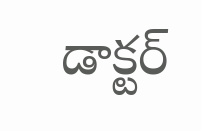డాక్టర్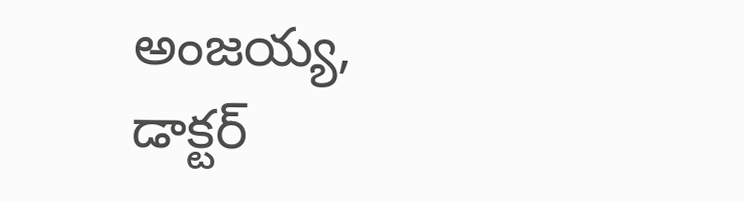అంజయ్య, డాక్టర్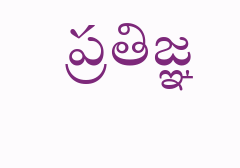ప్రతిజ్ఞ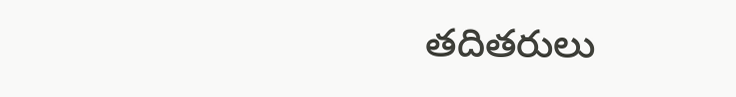తదితరులు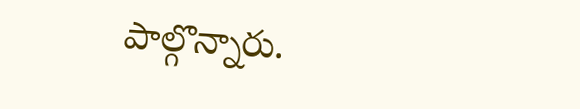పాల్గొన్నారు.